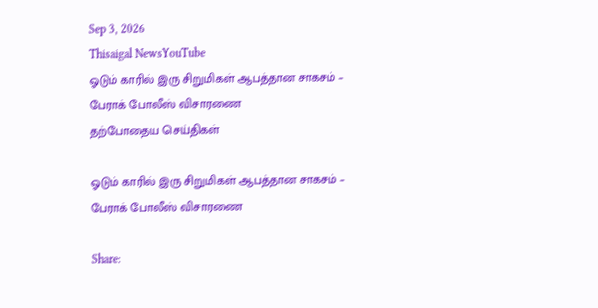Sep 3, 2026
Thisaigal NewsYouTube
ஓடும் காரில் இரு சிறுமிகள் ஆபத்தான சாகசம் – பேராக் போலீஸ் விசாரணை
தற்போதைய செய்திகள்

ஓடும் காரில் இரு சிறுமிகள் ஆபத்தான சாகசம் – பேராக் போலீஸ் விசாரணை

Share: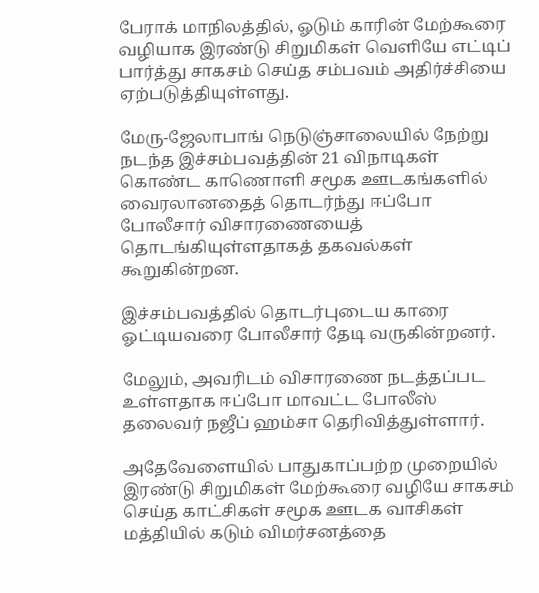பேராக் மாநிலத்தில், ஓடும் காரின் மேற்கூரை வழியாக இரண்டு சிறுமிகள் வெளியே எட்டிப் பார்த்து சாகசம் செய்த சம்பவம் அதிர்ச்சியை ஏற்படுத்தியுள்ளது.

மேரு-ஜேலாபாங் நெடுஞ்சாலையில் நேற்று நடந்த இச்சம்பவத்தின் 21 விநாடிகள் கொண்ட காணொளி சமூக ஊடகங்களில் வைரலானதைத் தொடர்ந்து ஈப்போ போலீசார் விசாரணையைத் தொடங்கியுள்ளதாகத் தகவல்கள் கூறுகின்றன.

இச்சம்பவத்தில் தொடர்புடைய காரை ஓட்டியவரை போலீசார் தேடி வருகின்றனர்.

மேலும், அவரிடம் விசாரணை நடத்தப்பட உள்ளதாக ஈப்போ மாவட்ட போலீஸ் தலைவர் நஜீப் ஹம்சா தெரிவித்துள்ளார்.

அதேவேளையில் பாதுகாப்பற்ற முறையில் இரண்டு சிறுமிகள் மேற்கூரை வழியே சாகசம் செய்த காட்சிகள் சமூக ஊடக வாசிகள் மத்தியில் கடும் விமர்சனத்தை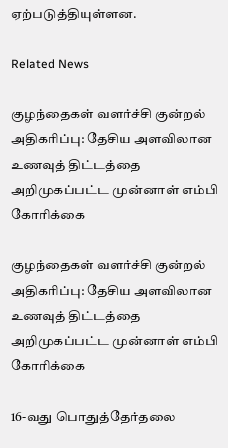ஏற்படுத்தியுள்ளன.

Related News

குழந்தைகள் வளர்ச்சி குன்றல் அதிகரிப்பு: தேசிய அளவிலான உணவுத் திட்டத்தை அறிமுகப்பட்ட முன்னாள் எம்பி கோரிக்கை

குழந்தைகள் வளர்ச்சி குன்றல் அதிகரிப்பு: தேசிய அளவிலான உணவுத் திட்டத்தை அறிமுகப்பட்ட முன்னாள் எம்பி கோரிக்கை

16-வது பொதுத்தேர்தலை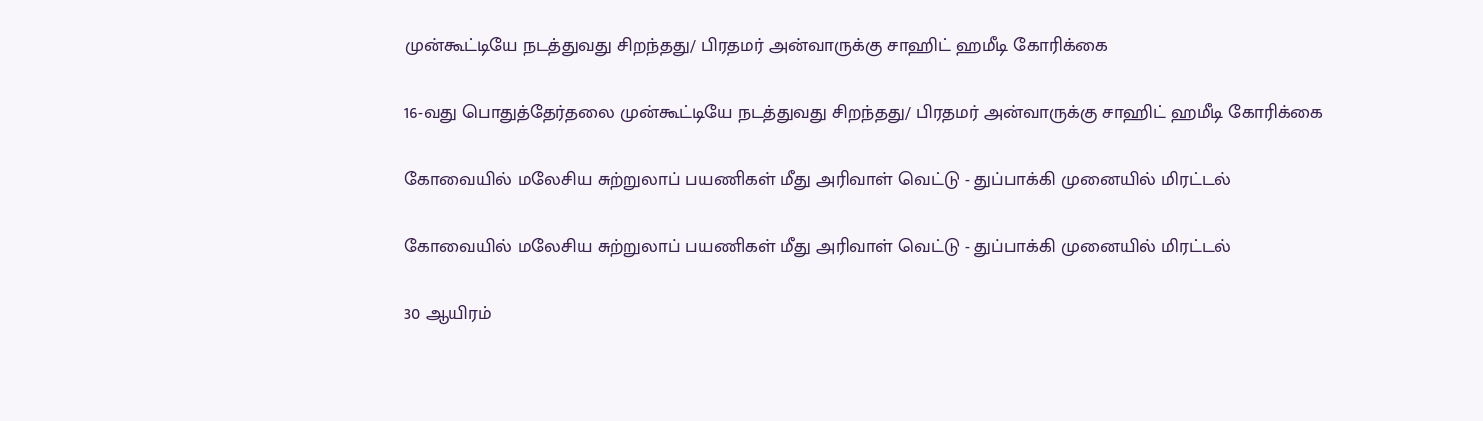முன்கூட்டியே நடத்துவது சிறந்தது/ பிரதமர் அன்வாருக்கு சாஹிட் ஹமீடி கோரிக்கை

16-வது பொதுத்தேர்தலை முன்கூட்டியே நடத்துவது சிறந்தது/ பிரதமர் அன்வாருக்கு சாஹிட் ஹமீடி கோரிக்கை

கோவையில் மலேசிய சுற்றுலாப் பயணிகள் மீது அரிவாள் வெட்டு - துப்பாக்கி முனையில் மிரட்டல்

கோவையில் மலேசிய சுற்றுலாப் பயணிகள் மீது அரிவாள் வெட்டு - துப்பாக்கி முனையில் மிரட்டல்

30 ஆயிரம்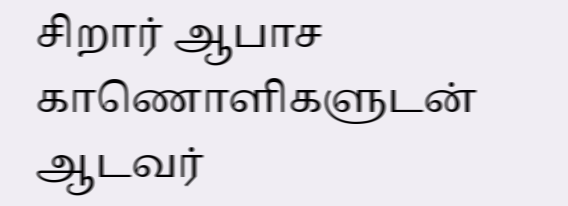சிறார் ஆபாச காணொளிகளுடன் ஆடவர்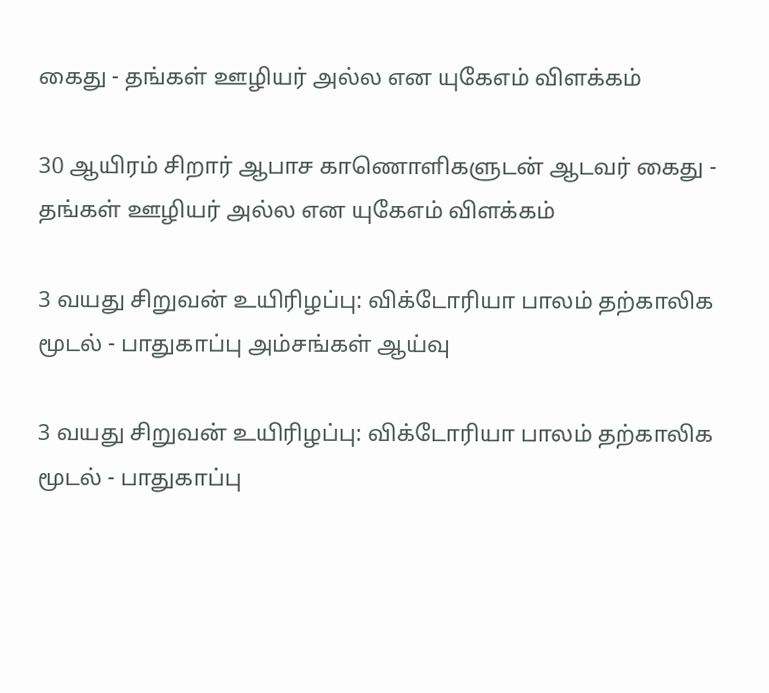கைது - தங்கள் ஊழியர் அல்ல என யுகேஎம் விளக்கம்

30 ஆயிரம் சிறார் ஆபாச காணொளிகளுடன் ஆடவர் கைது - தங்கள் ஊழியர் அல்ல என யுகேஎம் விளக்கம்

3 வயது சிறுவன் உயிரிழப்பு: விக்டோரியா பாலம் தற்காலிக மூடல் - பாதுகாப்பு அம்சங்கள் ஆய்வு

3 வயது சிறுவன் உயிரிழப்பு: விக்டோரியா பாலம் தற்காலிக மூடல் - பாதுகாப்பு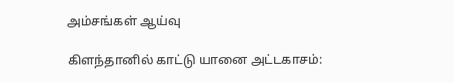அம்சங்கள் ஆய்வு

கிளந்தானில் காட்டு யானை அட்டகாசம்: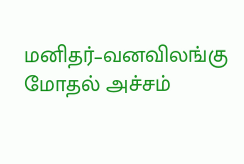மனிதர்–வனவிலங்கு மோதல் அச்சம்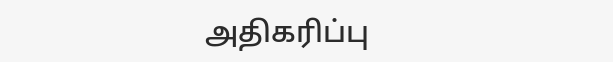அதிகரிப்பு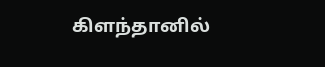கிளந்தானில்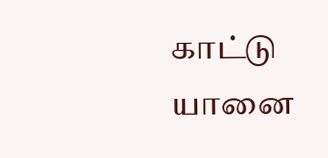காட்டு யானை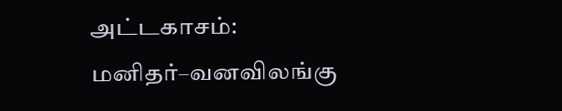அட்டகாசம்: மனிதர்–வனவிலங்கு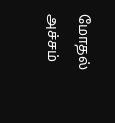மோதல் அச்சம்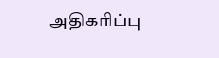அதிகரிப்பு